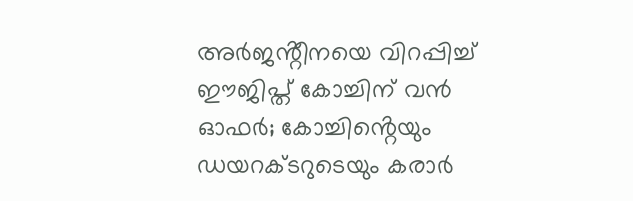അർജൻ്റീനയെ വിറപ്പിച്ച് ഈജിപ്ത് കോച്ചിന് വൻ ഓഫർ; കോച്ചിൻ്റെയും ഡയറക്ടറുടെയും കരാർ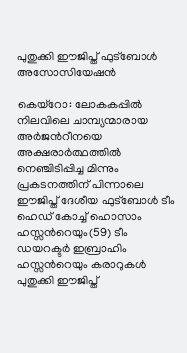പുതുക്കി ഈജിപ്ത് ഫുട്ബോൾ അസോസിയേഷൻ

കെയ്‌റോ: ലോകകപ്പില്‍ നിലവിലെ ചാമ്പ്യന്മാരായ അർജന്‍റീനയെ അക്ഷരാർത്ഥത്തില്‍ നെഞ്ചിടിപ്പിച്ച മിന്നും പ്രകടനത്തിന് പിന്നാലെ ഈജിപ്ത് ദേശീയ ഫുട്ബോള്‍ ടീം ഹെഡ് കോച്ച്‌ ഹൊസാം ഹസ്സന്‍റെയും(59) ടീം ഡയറക്ടർ ഇബ്രാഹിം ഹസ്സന്‍റെയും കരാറുകള്‍ പുതുക്കി ഈജിപ്ത്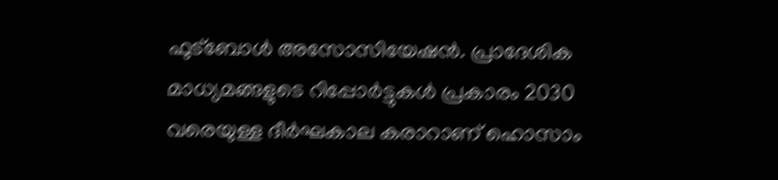ഫുട്ബോള്‍ അസോസിയേഷൻ. പ്രാദേശിക മാധ്യമങ്ങളുടെ റിപ്പോർട്ടുകള്‍ പ്രകാരം 2030 വരെയുള്ള ദീർഘകാല കരാറാണ് ഹൊസാം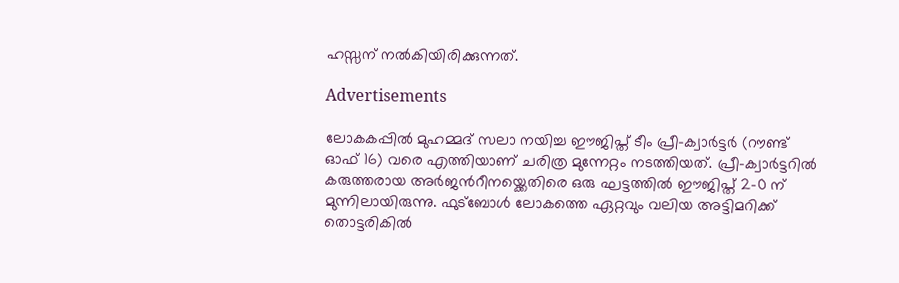ഹസ്സന് നല്‍കിയിരിക്കുന്നത്.

Advertisements

ലോകകപ്പില്‍ മുഹമ്മദ് സലാ നയിച്ച ഈജിപ്ത് ടീം പ്രീ-ക്വാർട്ടർ (റൗണ്ട് ഓഫ് 16) വരെ എത്തിയാണ് ചരിത്ര മുന്നേറ്റം നടത്തിയത്. പ്രീ-ക്വാർട്ടറില്‍ കരുത്തരായ അർജന്‍റീനയ്ക്കെതിരെ ഒരു ഘട്ടത്തില്‍ ഈജിപ്ത് 2-0 ന് മുന്നിലായിരുന്നു. ഫുട്ബോള്‍ ലോകത്തെ ഏറ്റവും വലിയ അട്ടിമറിക്ക് തൊട്ടരികില്‍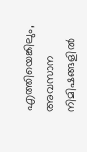എത്തിയെങ്കിലും, അവസാന നിമിഷങ്ങളില്‍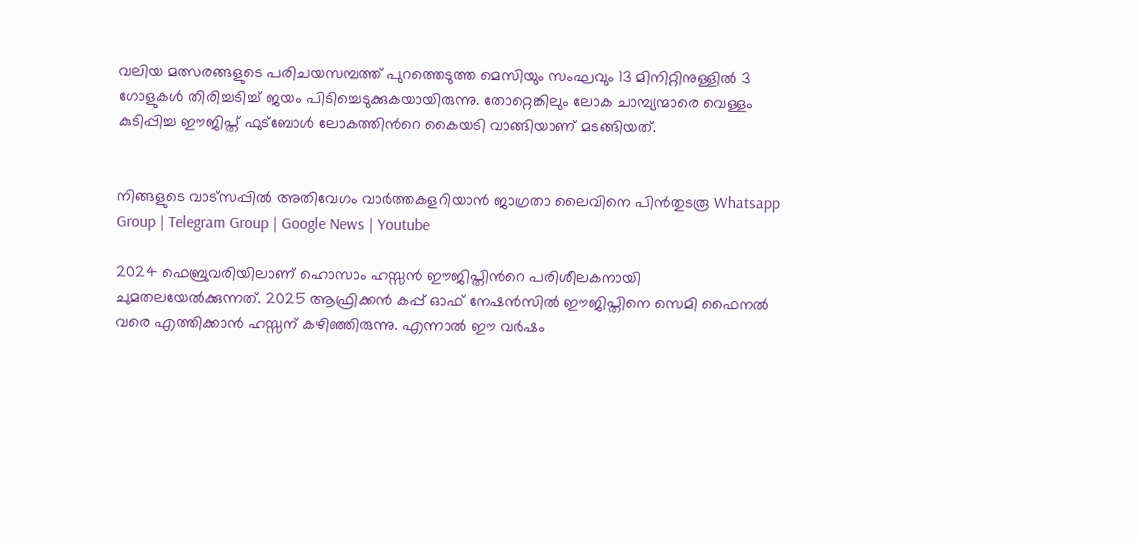വലിയ മത്സരങ്ങളുടെ പരിചയസമ്പത്ത് പുറത്തെടുത്ത മെസിയും സംഘവും 13 മിനിറ്റിനുള്ളില്‍ 3 ഗോളുകള്‍ തിരിച്ചടിച്ച്‌ ജയം പിടിച്ചെടുക്കുകയായിരുന്നു. തോറ്റെങ്കിലും ലോക ചാമ്പ്യന്മാരെ വെള്ളം കുടിപ്പിച്ച ഈജിപ്ത് ഫുട്ബോള്‍ ലോകത്തിന്‍റെ കൈയടി വാങ്ങിയാണ് മടങ്ങിയത്.


നിങ്ങളുടെ വാട്സപ്പിൽ അതിവേഗം വാർത്തകളറിയാൻ ജാഗ്രതാ ലൈവിനെ പിൻതുടരൂ Whatsapp Group | Telegram Group | Google News | Youtube

2024 ഫെബ്രുവരിയിലാണ് ഹൊസാം ഹസ്സൻ ഈജിപ്തിന്‍റെ പരിശീലകനായി ചുമതലയേല്‍ക്കുന്നത്. 2025 ആഫ്രിക്കൻ കപ്പ് ഓഫ് നേഷൻസില്‍ ഈജിപ്തിനെ സെമി ഫൈനല്‍ വരെ എത്തിക്കാൻ ഹസ്സന് കഴിഞ്ഞിരുന്നു. എന്നാല്‍ ഈ വർഷം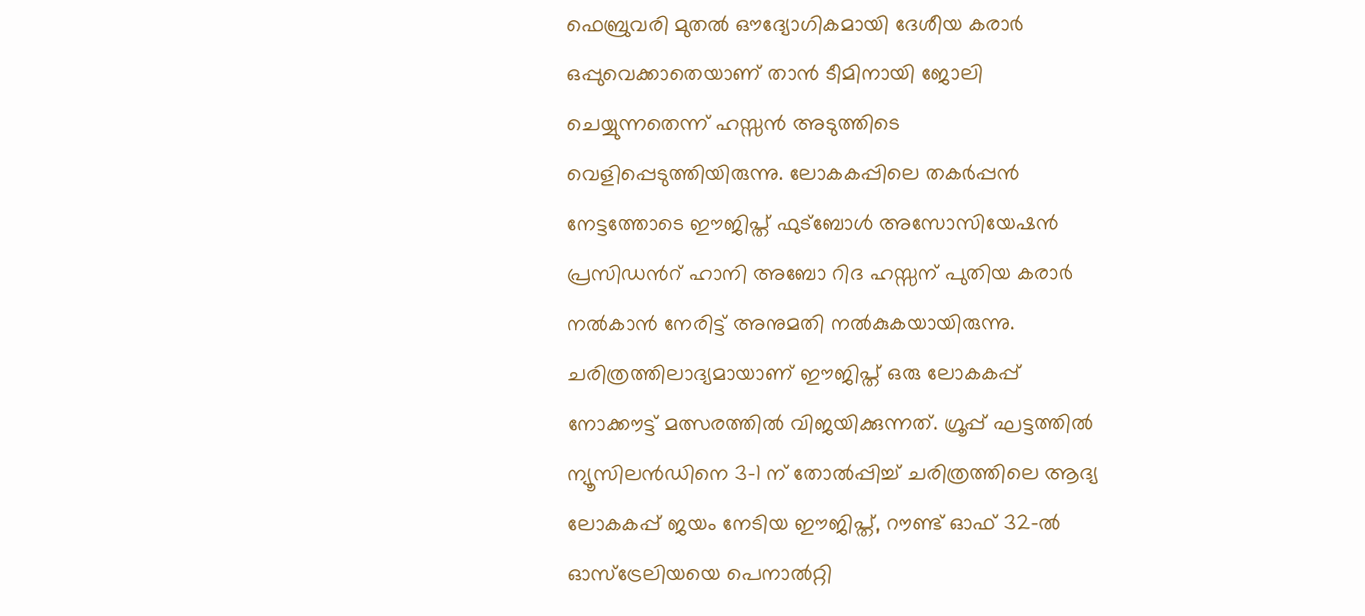ഫെബ്രുവരി മുതല്‍ ഔദ്യോഗികമായി ദേശീയ കരാർ ഒപ്പുവെക്കാതെയാണ് താൻ ടീമിനായി ജോലി ചെയ്യുന്നതെന്ന് ഹസ്സൻ അടുത്തിടെ വെളിപ്പെടുത്തിയിരുന്നു. ലോകകപ്പിലെ തകർപ്പൻ നേട്ടത്തോടെ ഈജിപ്ത് ഫുട്ബോള്‍ അസോസിയേഷൻ പ്രസിഡന്‍റ് ഹാനി അബോ റിദ ഹസ്സന് പുതിയ കരാർ നല്‍കാൻ നേരിട്ട് അനുമതി നല്‍കുകയായിരുന്നു. ചരിത്രത്തിലാദ്യമായാണ് ഈജിപ്ത് ഒരു ലോകകപ്പ് നോക്കൗട്ട് മത്സരത്തില്‍ വിജയിക്കുന്നത്. ഗ്രൂപ്പ് ഘട്ടത്തില്‍ ന്യൂസിലൻഡിനെ 3-1 ന് തോല്‍പ്പിച്ച്‌ ചരിത്രത്തിലെ ആദ്യ ലോകകപ്പ് ജയം നേടിയ ഈജിപ്ത്, റൗണ്ട് ഓഫ് 32-ല്‍ ഓസ്‌ട്രേലിയയെ പെനാല്‍റ്റി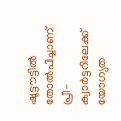ഷൂട്ടൗട്ടില്‍ തോല്‍പിച്ചാണ് പ്രീ-ക്വാർട്ടറിലേക്ക് യോഗ്യത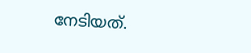നേടിയത്.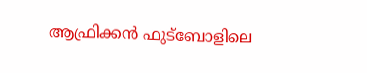ആഫ്രിക്കൻ ഫുട്ബോളിലെ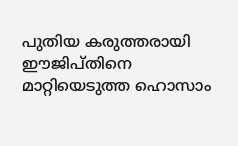പുതിയ കരുത്തരായി ഈജിപ്തിനെ മാറ്റിയെടുത്ത ഹൊസാം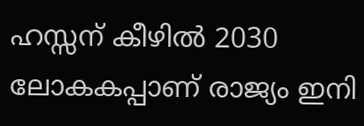ഹസ്സന് കീഴില്‍ 2030 ലോകകപ്പാണ് രാജ്യം ഇനി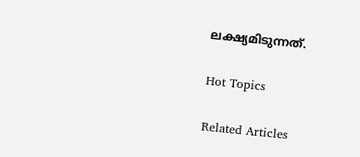ലക്ഷ്യമിടുന്നത്.

Hot Topics

Related Articles